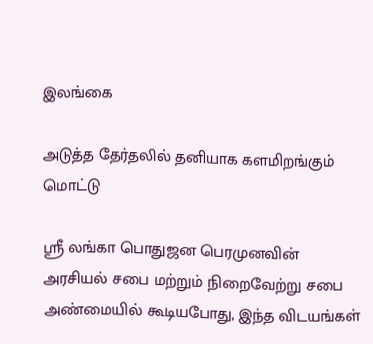இலங்கை

அடுத்த தேர்தலில் தனியாக களமிறங்கும் மொட்டு

ஶ்ரீ லங்கா பொதுஜன பெரமுனவின் அரசியல் சபை மற்றும் நிறைவேற்று சபை அண்மையில் கூடியபோது, இந்த விடயங்கள்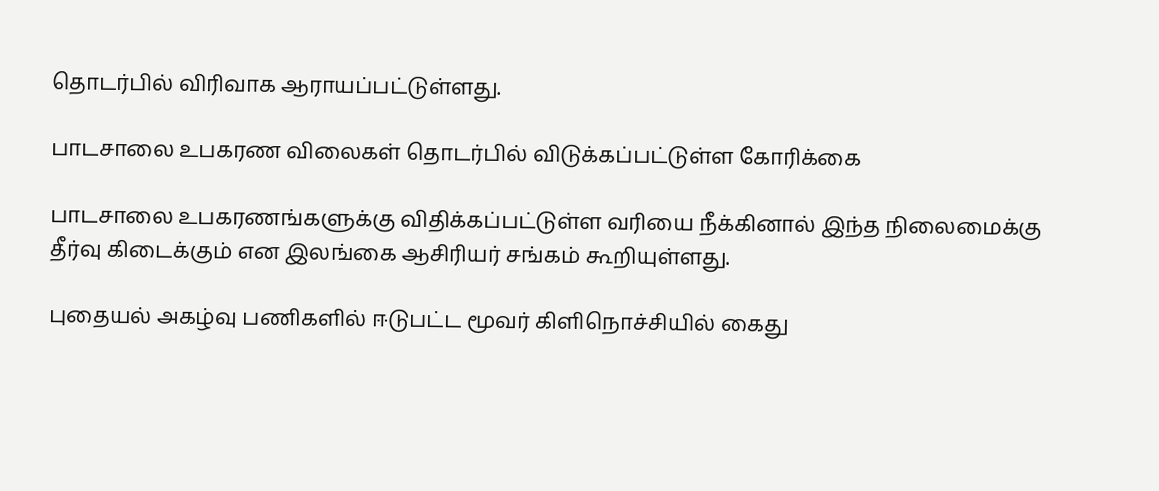தொடர்பில் விரிவாக ஆராயப்பட்டுள்ளது.

பாடசாலை உபகரண விலைகள் தொடர்பில் விடுக்கப்பட்டுள்ள கோரிக்கை

பாடசாலை உபகரணங்களுக்கு விதிக்கப்பட்டுள்ள வரியை நீக்கினால் இந்த நிலைமைக்கு தீர்வு கிடைக்கும் என இலங்கை ஆசிரியர் சங்கம் கூறியுள்ளது.

புதையல் அகழ்வு பணிகளில் ஈடுபட்ட மூவர் கிளிநொச்சியில் கைது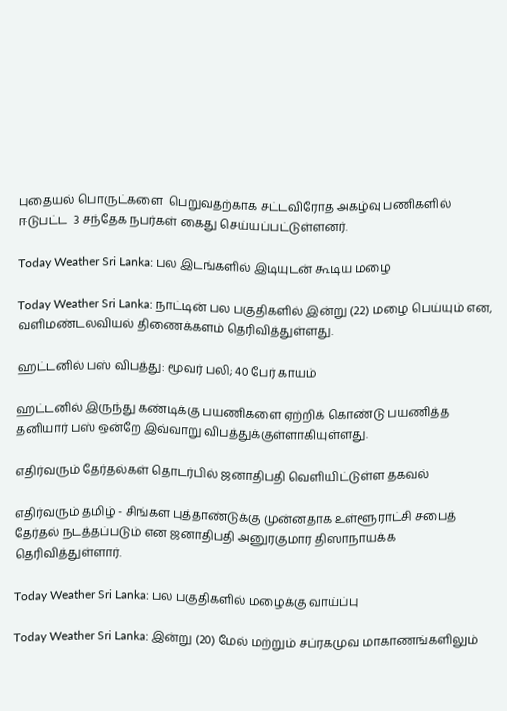புதையல் பொருட்களை  பெறுவதற்காக சட்டவிரோத அகழ்வு பணிகளில் ஈடுபட்ட  3 சந்தேக நபர்கள் கைது செய்யப்பட்டுள்ளனர்.

Today Weather Sri Lanka: பல இடங்களில் இடியுடன் கூடிய மழை

Today Weather Sri Lanka: நாட்டின் பல பகுதிகளில் இன்று (22) மழை பெய்யும் என, வளிமண்டலவியல் திணைக்களம் தெரிவித்துள்ளது.

ஹட்டனில் பஸ் விபத்து: மூவர் பலி; 40 பேர் காயம்

ஹட்டனில் இருந்து கண்டிக்கு பயணிகளை ஏற்றிக் கொண்டு பயணித்த தனியார் பஸ் ஒன்றே இவ்வாறு விபத்துக்குள்ளாகியுள்ளது.

எதிர்வரும் தேர்தல்கள் தொடர்பில் ஜனாதிபதி வெளியிட்டுள்ள தகவல்

எதிர்வரும் தமிழ் - சிங்கள புத்தாண்டுக்கு முன்னதாக உள்ளூராட்சி சபைத் தேர்தல் நடத்தப்படும் என ஜனாதிபதி அனுரகுமார திஸாநாயக்க தெரிவித்துள்ளார்.

Today Weather Sri Lanka: பல பகுதிகளில் மழைக்கு வாய்ப்பு

Today Weather Sri Lanka: இன்று (20) மேல் மற்றும் சப்ரகமுவ மாகாணங்களிலும்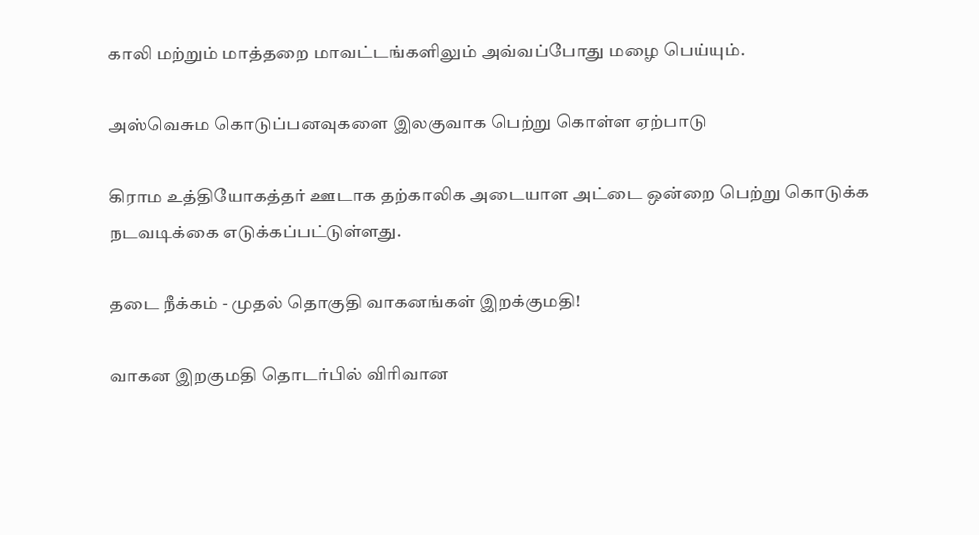காலி மற்றும் மாத்தறை மாவட்டங்களிலும் அவ்வப்போது மழை பெய்யும்.

அஸ்வெசும கொடுப்பனவுகளை இலகுவாக பெற்று கொள்ள ஏற்பாடு

கிராம உத்தியோகத்தர் ஊடாக தற்காலிக அடையாள அட்டை ஒன்றை பெற்று கொடுக்க நடவடிக்கை எடுக்கப்பட்டுள்ளது.

தடை நீக்கம் - முதல் தொகுதி வாகனங்கள் இறக்குமதி!

வாகன இறகுமதி தொடர்பில் விரிவான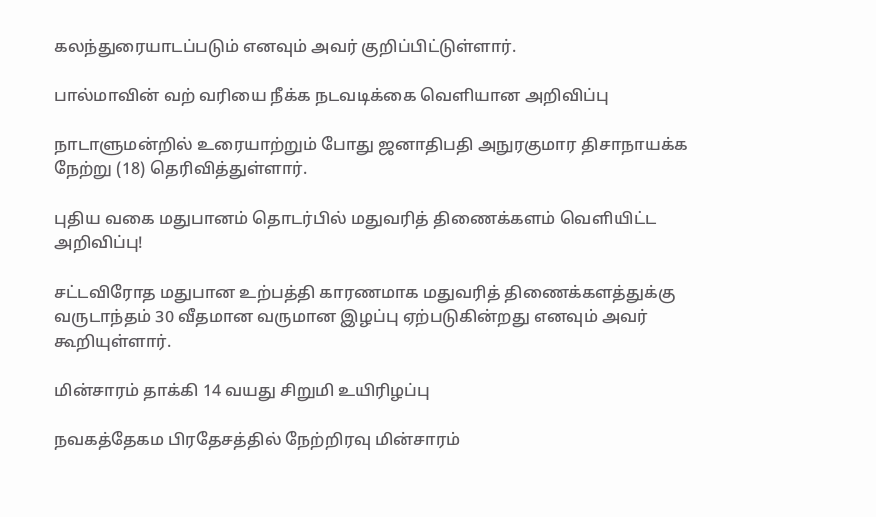கலந்துரையாடப்படும் எனவும் அவர் குறிப்பிட்டுள்ளார்.

பால்மாவின் வற் வரியை நீக்க நடவடிக்கை வெளியான அறிவிப்பு

நாடாளுமன்றில் உரையாற்றும் போது ஜனாதிபதி அநுரகுமார திசாநாயக்க நேற்று (18) தெரிவித்துள்ளார்.

புதிய வகை மதுபானம் தொடர்பில் மதுவரித் திணைக்களம் வெளியிட்ட அறிவிப்பு!

சட்டவிரோத மதுபான உற்பத்தி காரணமாக மதுவரித் திணைக்களத்துக்கு வருடாந்தம் 30 வீதமான வருமான இழப்பு ஏற்படுகின்றது எனவும் அவர் கூறியுள்ளார்.

மின்சாரம் தாக்கி 14 வயது சிறுமி உயிரிழப்பு

நவகத்தேகம பிரதேசத்தில் நேற்றிரவு மின்சாரம்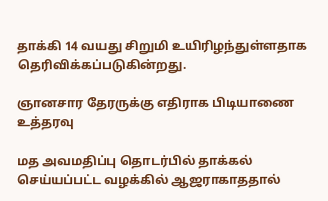தாக்கி 14 வயது சிறுமி உயிரிழந்துள்ளதாக தெரிவிக்கப்படுகின்றது.

ஞானசார தேரருக்கு எதிராக பிடியாணை உத்தரவு

மத அவமதிப்பு தொடர்பில் தாக்கல் செய்யப்பட்ட வழக்கில் ஆஜராகாததால்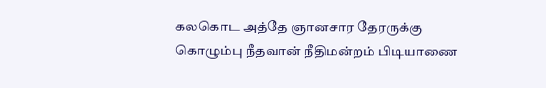கலகொட அத்தே ஞானசார தேரருக்கு கொழும்பு நீதவான் நீதிமன்றம் பிடியாணை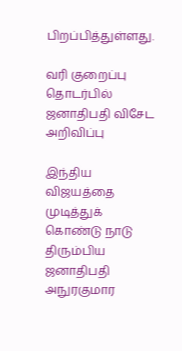பிறப்பித்துள்ளது.

வரி குறைப்பு தொடர்பில் ஜனாதிபதி விசேட அறிவிப்பு

இந்திய விஜயத்தை முடித்துக் கொண்டு நாடு திரும்பிய ஜனாதிபதி அநுரகுமார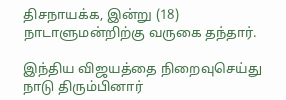திசநாயக்க, இன்று (18) நாடாளுமன்றிற்கு வருகை தந்தார்.

இந்திய விஜயத்தை நிறைவுசெய்து நாடு திரும்பினார்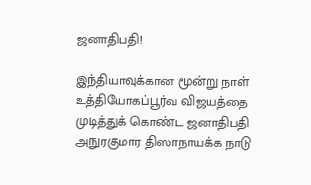ஜனாதிபதி!

இந்தியாவுக்கான மூன்று நாள் உத்தியோகப்பூர்வ விஜயத்தை முடித்துக் கொண்ட ஜனாதிபதி அநுரகுமார திஸாநாயக்க நாடு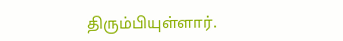திரும்பியுள்ளார்.